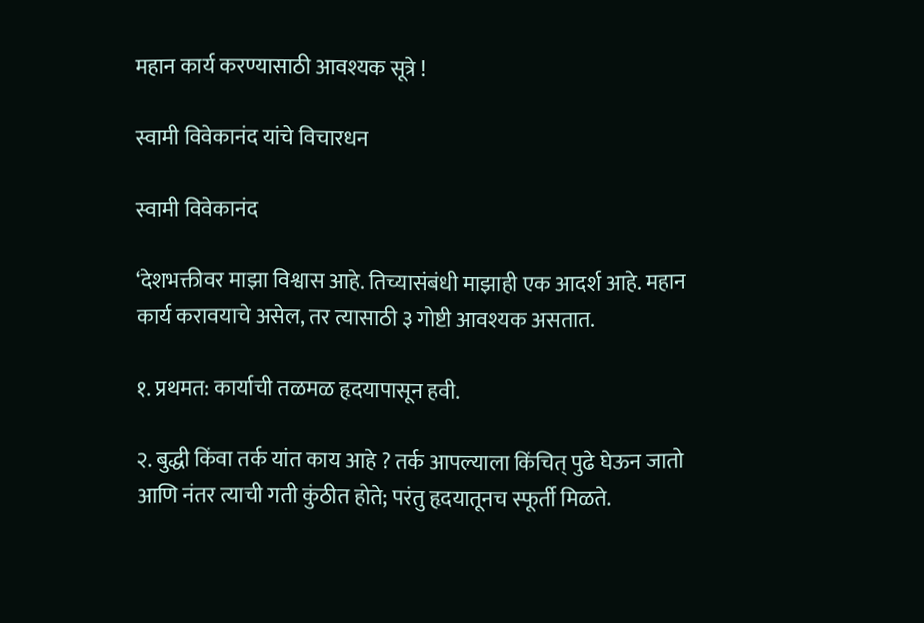महान कार्य करण्यासाठी आवश्यक सूत्रे !

स्वामी विवेकानंद यांचे विचारधन

स्वामी विवेकानंद

‘देशभक्तीवर माझा विश्वास आहे. तिच्यासंबंधी माझाही एक आदर्श आहे. महान कार्य करावयाचे असेल, तर त्यासाठी ३ गोष्टी आवश्यक असतात.

१. प्रथमत: कार्याची तळमळ हृदयापासून हवी.

२. बुद्धी किंवा तर्क यांत काय आहे ? तर्क आपल्याला किंचित् पुढे घेऊन जातो आणि नंतर त्याची गती कुंठीत होते; परंतु हृदयातूनच स्फूर्ती मिळते.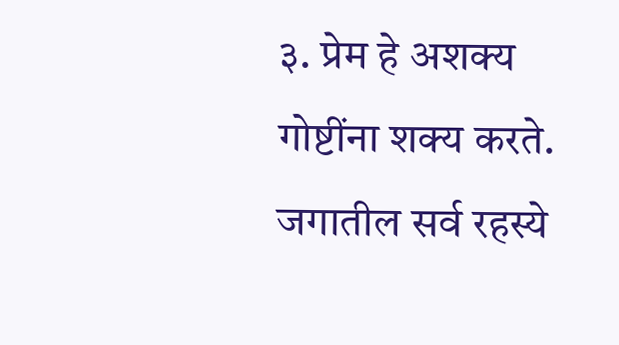३. प्रेम हे अशक्य गोष्टींना शक्य करते. जगातील सर्व रहस्ये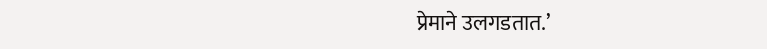प्रेमाने उलगडतात.’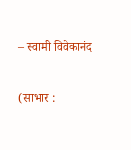– स्वामी विवेकानंद

(साभार :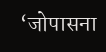‘जोपासना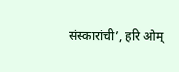संस्कारांची’, हरि ओम्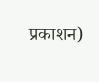प्रकाशन)